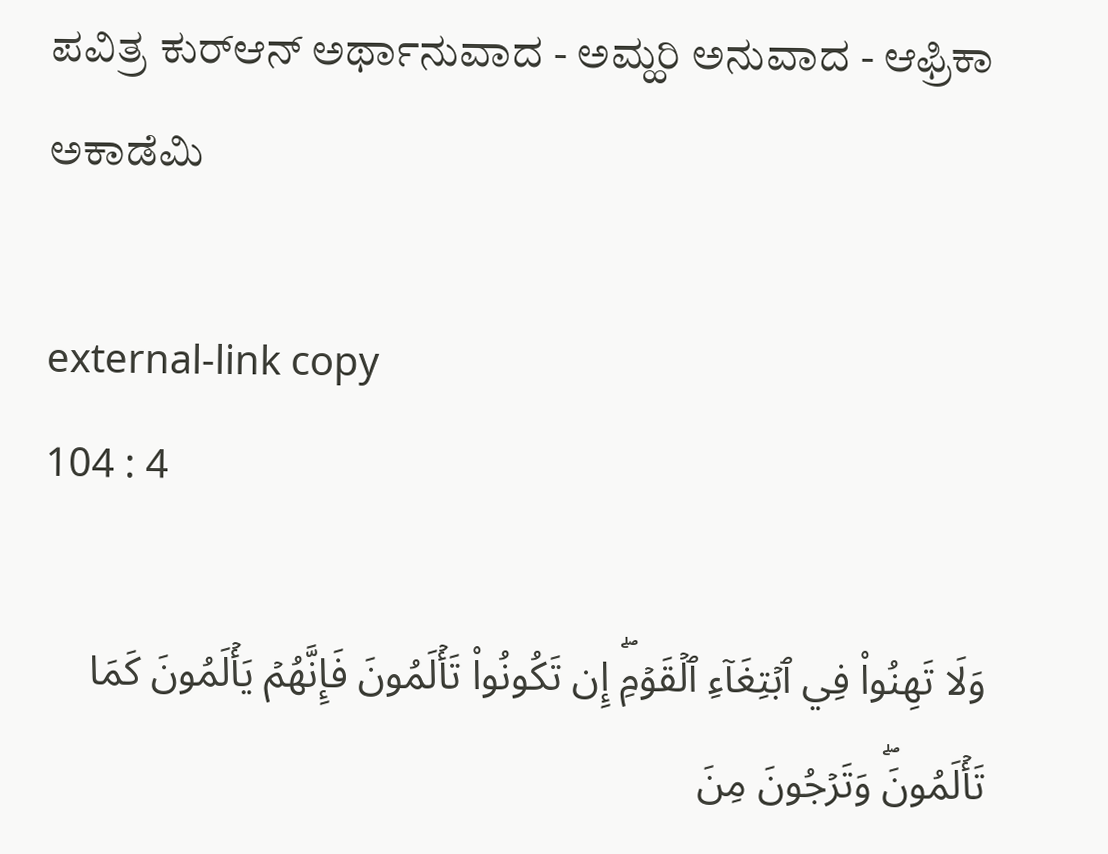ಪವಿತ್ರ ಕುರ್‌ಆನ್ ಅರ್ಥಾನುವಾದ - ಅಮ್ಹರಿ ಅನುವಾದ - ಆಫ್ರಿಕಾ ಅಕಾಡೆಮಿ

external-link copy
104 : 4

وَلَا تَهِنُواْ فِي ٱبۡتِغَآءِ ٱلۡقَوۡمِۖ إِن تَكُونُواْ تَأۡلَمُونَ فَإِنَّهُمۡ يَأۡلَمُونَ كَمَا تَأۡلَمُونَۖ وَتَرۡجُونَ مِنَ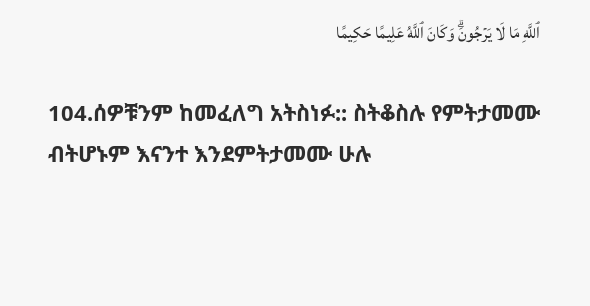ٱللَّهِ مَا لَا يَرۡجُونَۗ وَكَانَ ٱللَّهُ عَلِيمًا حَكِيمًا

104.ሰዎቹንም ከመፈለግ አትስነፉ:: ስትቆስሉ የምትታመሙ ብትሆኑም እናንተ እንደምትታመሙ ሁሉ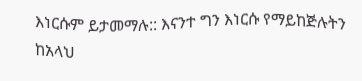እነርሱም ይታመማሉ:: እናንተ ግን እነርሱ የማይከጅሉትን ከአላህ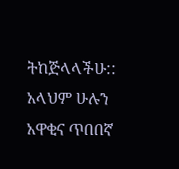ትከጅላላችሁ:: አላህም ሁሉን አዋቂና ጥበበኛ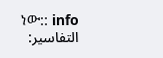ነው:: info
التفاسير: